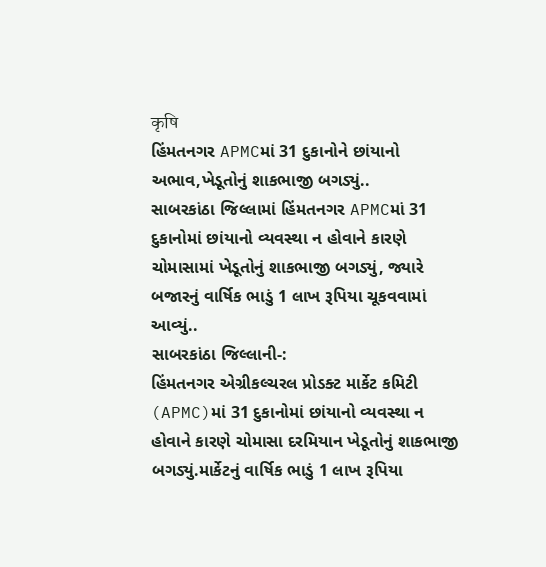कृषि
હિંમતનગર APMCમાં 31 દુકાનોને છાંયાનો અભાવ,ખેડૂતોનું શાકભાજી બગડ્યું..
સાબરકાંઠા જિલ્લામાં હિંમતનગર APMCમાં 31 દુકાનોમાં છાંયાનો વ્યવસ્થા ન હોવાને કારણે ચોમાસામાં ખેડૂતોનું શાકભાજી બગડ્યું, જ્યારે બજારનું વાર્ષિક ભાડું 1 લાખ રૂપિયા ચૂકવવામાં આવ્યું..
સાબરકાંઠા જિલ્લાની-:
હિંમતનગર એગ્રીકલ્ચરલ પ્રોડક્ટ માર્કેટ કમિટી (APMC)માં 31 દુકાનોમાં છાંયાનો વ્યવસ્થા ન હોવાને કારણે ચોમાસા દરમિયાન ખેડૂતોનું શાકભાજી બગડ્યું.માર્કેટનું વાર્ષિક ભાડું 1 લાખ રૂપિયા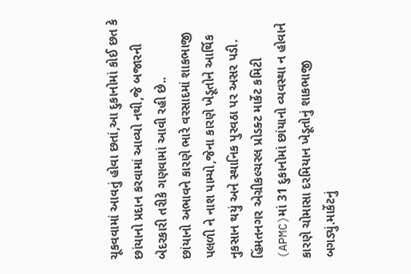ચૂકવવામાં આવતું હોવા છતાં,આ દુકાનોમાં કોઈ છત કે છાંયાનો પ્રદાન કરવામાં આવ્યો નથી,જે બજારની બેદરકારી તરીકે ગણવામાં આવી રહી છે..
છાંયાનો અભાવને કારણે ભારે વરસાદમાં શાકભાજી પલળી ને નાશ પામ્યો,જેના કારણે ખેડૂતોને આર્થિક નુકસાન થયું અને સ્થાનિક પુરવઠા પર અસર પડી.
હિંમતનગર એગ્રીકલ્ચરલ પ્રોડક્ટ માર્કેટ કમિટી (APMC)માં 31 દુકાનોમાં છાંયાનો વ્યવસ્થા ન હોવાને કારણે ચોમાસા દરમિયાન ખેડૂતોનું શાકભાજી બગડ્યું.માર્કેટનું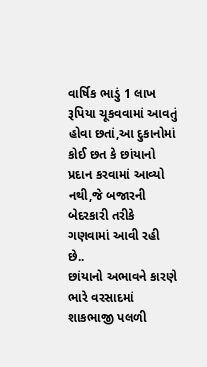વાર્ષિક ભાડું 1 લાખ રૂપિયા ચૂકવવામાં આવતું હોવા છતાં,આ દુકાનોમાં કોઈ છત કે છાંયાનો પ્રદાન કરવામાં આવ્યો નથી,જે બજારની બેદરકારી તરીકે ગણવામાં આવી રહી છે..
છાંયાનો અભાવને કારણે ભારે વરસાદમાં શાકભાજી પલળી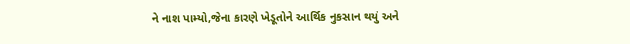ને નાશ પામ્યો,જેના કારણે ખેડૂતોને આર્થિક નુકસાન થયું અને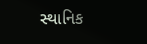સ્થાનિક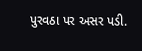પુરવઠા પર અસર પડી.